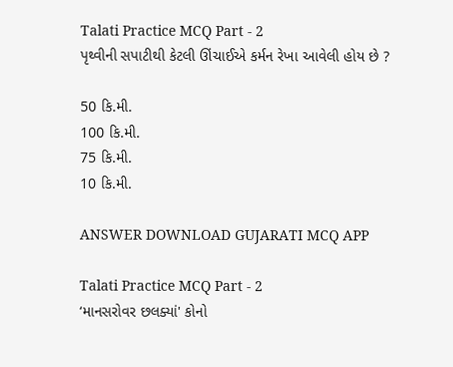Talati Practice MCQ Part - 2
પૃથ્વીની સપાટીથી કેટલી ઊંચાઈએ કર્મન રેખા આવેલી હોય છે ?

50 કિ.મી.
100 કિ.મી.
75 કિ.મી.
10 કિ.મી.

ANSWER DOWNLOAD GUJARATI MCQ APP

Talati Practice MCQ Part - 2
‘માનસરોવર છલક્યાં' કોનો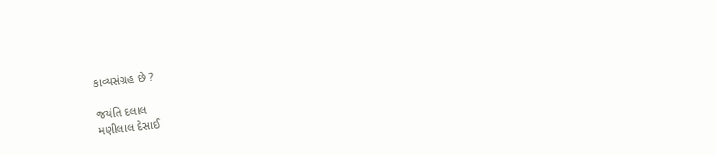કાવ્યસંગ્રહ છે ?

જયંતિ દલાલ
મણીલાલ દેસાઈ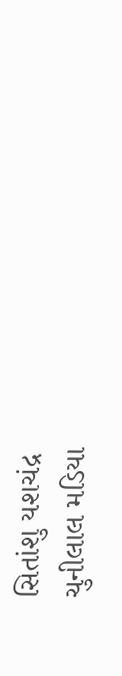સિતાંશુ યશચંદ્ર
ચુનીલાલ મડિયા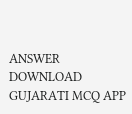ANSWER DOWNLOAD GUJARATI MCQ APP